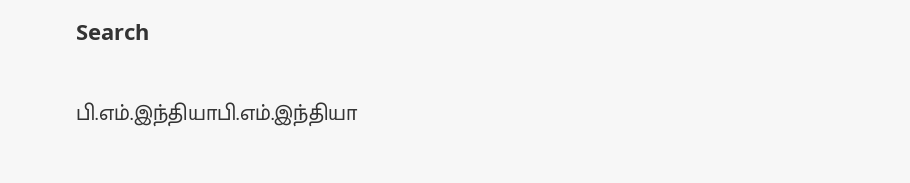Search

பி.எம்.இந்தியாபி.எம்.இந்தியா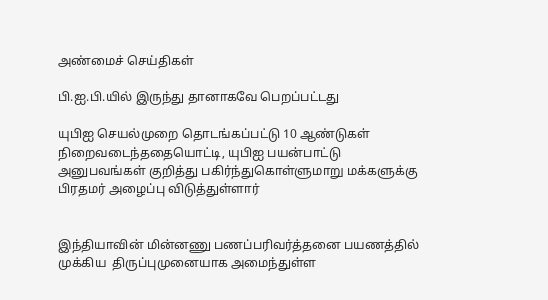அண்மைச் செய்திகள்

பி.ஐ.பி.யில் இருந்து தானாகவே பெறப்பட்டது

யுபிஐ செயல்முறை தொடங்கப்பட்டு 10 ஆண்டுகள் நிறைவடைந்ததையொட்டி, யுபிஐ பயன்பாட்டு அனுபவங்கள் குறித்து பகிர்ந்துகொள்ளுமாறு மக்களுக்கு பிரதமர் அழைப்பு விடுத்துள்ளார்


இந்தியாவின் மின்னணு பணப்பரிவர்த்தனை பயணத்தில் முக்கிய  திருப்புமுனையாக அமைந்துள்ள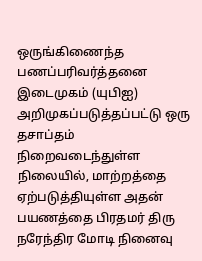ஒருங்கிணைந்த பணப்பரிவர்த்தனை இடைமுகம் (யுபிஐ) அறிமுகப்படுத்தப்பட்டு ஒரு தசாப்தம் நிறைவடைந்துள்ள நிலையில், மாற்றத்தை ஏற்படுத்தியுள்ள அதன் பயணத்தை பிரதமர் திரு நரேந்திர மோடி நினைவு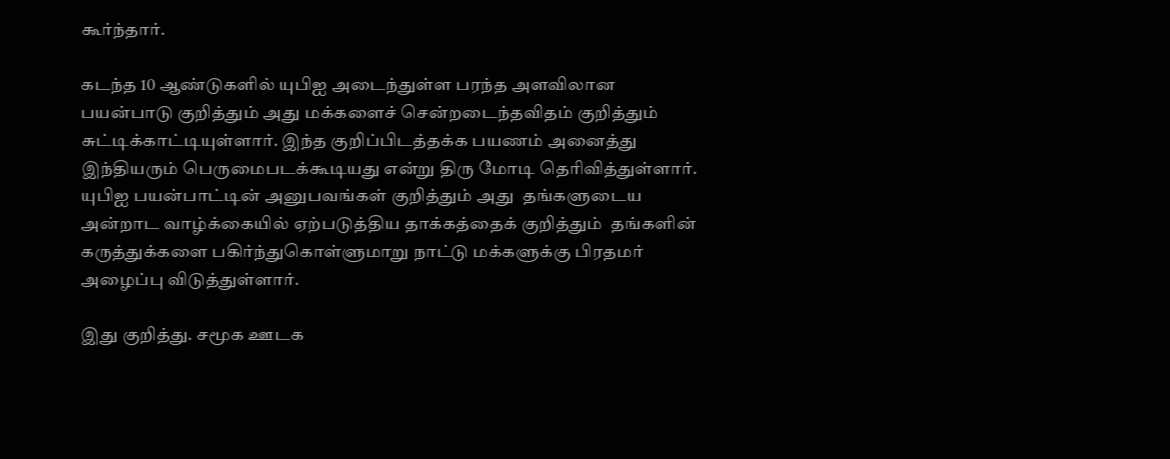கூர்ந்தார்.

கடந்த 10 ஆண்டுகளில் யுபிஐ அடைந்துள்ள பரந்த அளவிலான பயன்பாடு குறித்தும் அது மக்களைச் சென்றடைந்தவிதம் குறித்தும் சுட்டிக்காட்டியுள்ளார். இந்த குறிப்பிடத்தக்க பயணம் அனைத்து இந்தியரும் பெருமைபடக்கூடியது என்று திரு மோடி தெரிவித்துள்ளார். யுபிஐ பயன்பாட்டின் அனுபவங்கள் குறித்தும் அது  தங்களுடைய அன்றாட வாழ்க்கையில் ஏற்படுத்திய தாக்கத்தைக் குறித்தும்  தங்களின் கருத்துக்களை பகிர்ந்துகொள்ளுமாறு நாட்டு மக்களுக்கு பிரதமர் அழைப்பு விடுத்துள்ளார்.

இது குறித்து. சமூக ஊடக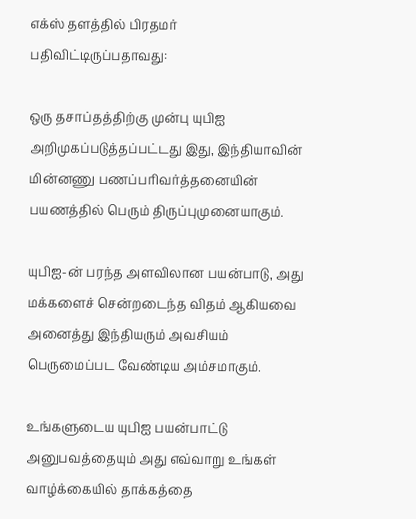எக்ஸ் தளத்தில் பிரதமர் பதிவிட்டிருப்பதாவது:

ஒரு தசாப்தத்திற்கு முன்பு யுபிஐ அறிமுகப்படுத்தப்பட்டது இது, இந்தியாவின் மின்னணு பணப்பரிவர்த்தனையின் பயணத்தில் பெரும் திருப்புமுனையாகும்.

யுபிஐ-ன் பரந்த அளவிலான பயன்பாடு, அது மக்களைச் சென்றடைந்த விதம் ஆகியவை அனைத்து இந்தியரும் அவசியம் பெருமைப்பட வேண்டிய அம்சமாகும்.

உங்களுடைய யுபிஐ பயன்பாட்டு அனுபவத்தையும் அது எவ்வாறு உங்கள் வாழ்க்கையில் தாக்கத்தை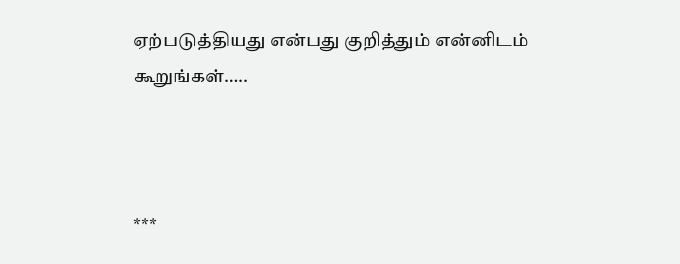ஏற்படுத்தியது என்பது குறித்தும் என்னிடம் கூறுங்கள்…..



***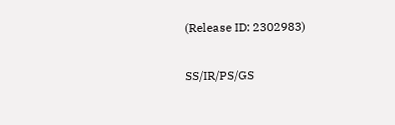(Release ID: 2302983)

SS/IR/PS/GS